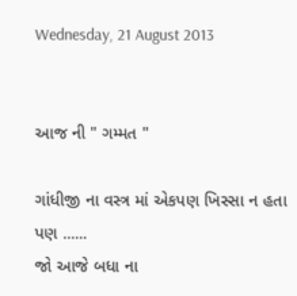Wednesday, 21 August 2013


આજ ની " ગમ્મત "

ગાંધીજી ના વસ્ત્ર માં એકપણ ખિસ્સા ન હતા
પણ ......
જો આજે બધા ના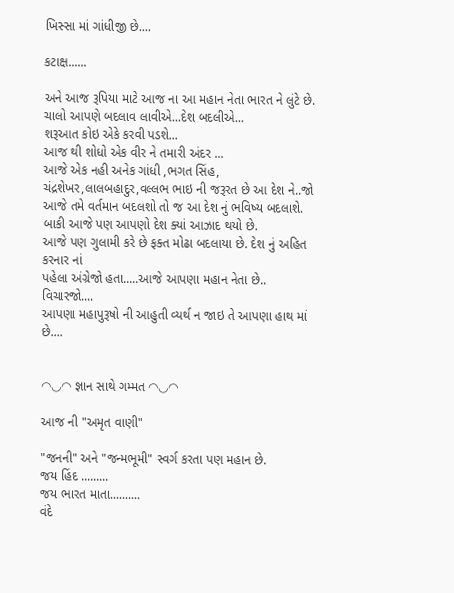ખિસ્સા માં ગાંધીજી છે....

કટાક્ષ......

અને આજ રૂપિયા માટે આજ ના આ મહાન નેતા ભારત ને લુંટે છે.
ચાલો આપણે બદલાવ લાવીએ...દેશ બદલીએ...
શરૂઆત કોઇ એકે કરવી પડશે...
આજ થી શોધો એક વીર ને તમારી અંદર ...
આજે એક નહી અનેક ગાંધી ,ભગત સિંહ, ચંદ્રશેખર,લાલબહાદુર,વલ્લભ ભાઇ ની જરૂરત છે આ દેશ ને..જો આજે તમે વર્તમાન બદલશો તો જ આ દેશ નું ભવિષ્ય બદલાશે.
બાકી આજે પણ આપણો દેશ ક્યાં આઝાદ થયો છે.
આજે પણ ગુલામી કરે છે ફક્ત મોઢા બદલાયા છે. દેશ નું અહિત કરનાર નાં
પહેલા અંગ્રેજો હતા.....આજે આપણા મહાન નેતા છે..
વિચારજો....
આપણા મહાપુરૂષો ની આહુતી વ્યર્થ ન જાઇ તે આપણા હાથ માં છે....


◠◡◠ જ્ઞાન સાથે ગમ્મત ◠◡◠

આજ ની "અમૃત વાણી"

"જનની" અને "જન્મભૂમી" સ્વર્ગ કરતા પણ મહાન છે.
જય હિંદ .........
જય ભારત માતા..........
વંદે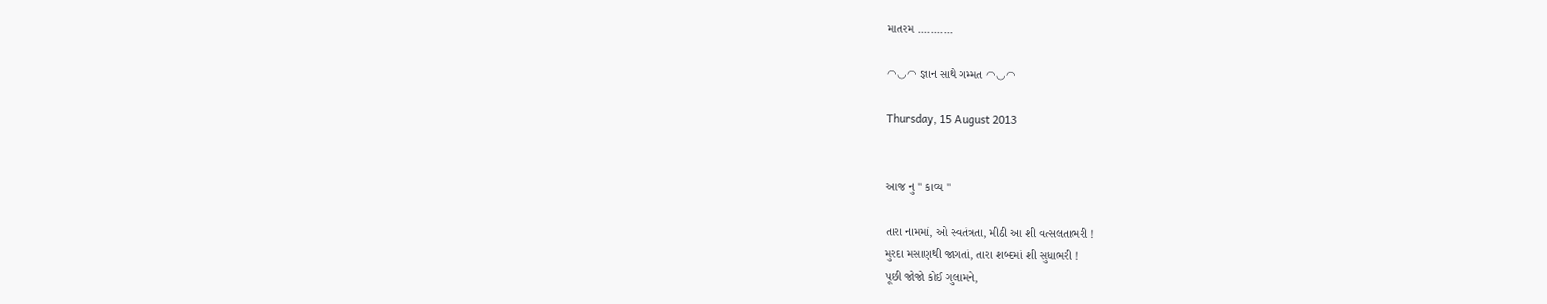માતરમ ...........

◠◡◠ જ્ઞાન સાથે ગમ્મત ◠◡◠

Thursday, 15 August 2013


આજ નુ " કાવ્ય "

તારા નામમાં, ઓ સ્વતંત્રતા, મીઠી આ શી વત્સલતાભરી !
મુરદા મસાણથી જાગતાં, તારા શબ્દમાં શી સુધાભરી !
પૂછી જોજો કોઈ ગુલામને,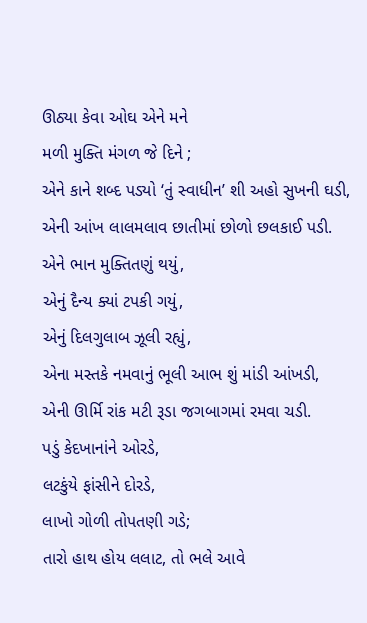ઊઠ્યા કેવા ઓઘ એને મને
મળી મુક્તિ મંગળ જે દિને ;
એને કાને શબ્દ પડ્યો ‘તું સ્વાધીન’ શી અહો સુખની ઘડી,
એની આંખ લાલમલાવ છાતીમાં છોળો છલકાઈ પડી.
એને ભાન મુક્તિતણું થયું,
એનું દૈન્ય ક્યાં ટપકી ગયું,
એનું દિલગુલાબ ઝૂલી રહ્યું,
એના મસ્તકે નમવાનું ભૂલી આભ શું માંડી આંખડી,
એની ઊર્મિ રાંક મટી રૂડા જગબાગમાં રમવા ચડી.
પડું કેદખાનાંને ઓરડે,
લટકુંયે ફાંસીને દોરડે,
લાખો ગોળી તોપતણી ગડે;
તારો હાથ હોય લલાટ, તો ભલે આવે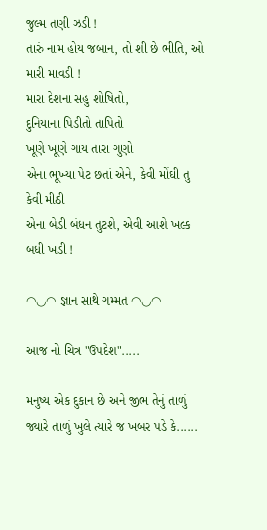જુલ્મ તણી ઝડી !
તારું નામ હોય જબાન, તો શી છે ભીતિ, ઓ મારી માવડી !
મારા દેશના સહુ શોષિતો,
દુનિયાના પિડીતો તાપિતો
ખૂણે ખૂણે ગાય તારા ગુણો
એના ભૂખ્યા પેટ છતાં એને, કેવી મોંઘી તુ કેવી મીઠી
એના બેડી બંધન તુટશે, એવી આશે ખલ્ક બધી ખડી !

◠◡◠ જ્ઞાન સાથે ગમ્મત ◠◡◠

આજ નો ચિત્ર "ઉપદેશ".....

મનુષ્ય એક દુકાન છે અને જીભ તેનું તાળું
જ્યારે તાળું ખુલે ત્યારે જ ખબર પડે કે......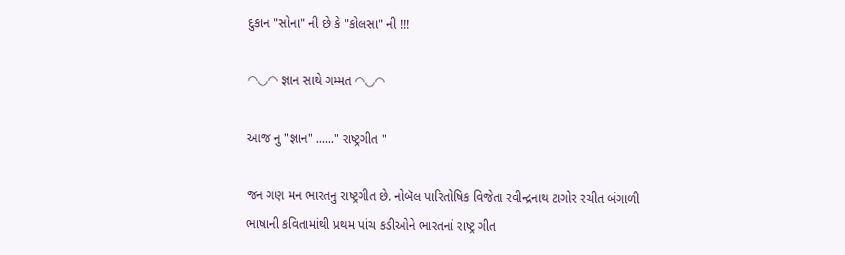દુકાન "સોના" ની છે કે "કોલસા" ની !!!

◠◡◠ જ્ઞાન સાથે ગમ્મત ◠◡◠

આજ નુ "જ્ઞાન" ......" રાષ્ટ્રગીત "

જન ગણ મન ભારતનુ રાષ્ટ્રગીત છે. નોબૅલ પારિતોષિક વિજેતા રવીન્દ્રનાથ ટાગોર રચીત બંગાળી ભાષાની કવિતામાંથી પ્રથમ પાંચ કડીઓને ભારતનાં રાષ્ટ્ર ગીત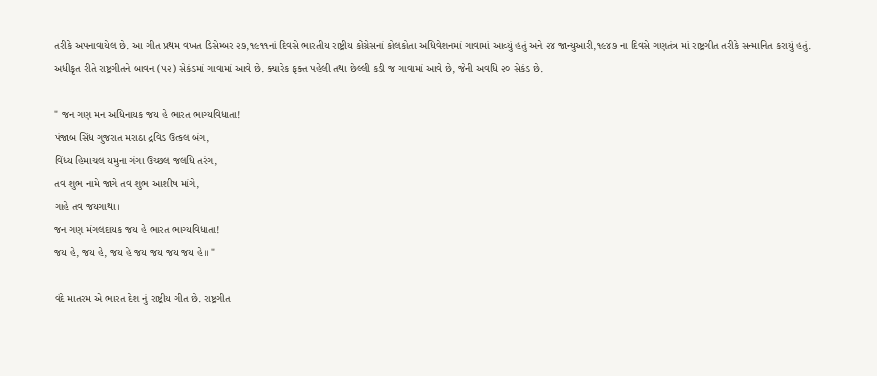તરીકે અપનાવાયેલ છે. આ ગીત પ્રથમ વખત ડિસેમ્બર ૨૭,૧૯૧૧નાં દિવસે ભારતીય રાષ્ટ્રીય કોંગ્રેસનાં કોલકોતા અધિવેશનમાં ગાવામાં આવ્યું હતું અને ૨૪ જાન્યુઆરી,૧૯૪૭ ના દિવસે ગણતંત્ર માં રાષ્ટ્રગીત તરીકે સન્માનિત કરાયું હતું.
અધીકૃત રીતે રાષ્ટ્રગીતને બાવન (૫૨) સેકંડમાં ગાવામાં આવે છે. ક્યારેક ફક્ત પહેલી તથા છેલ્લી કડી જ ગાવામાં આવે છે, જેની અવધિ ૨૦ સેકંડ છે.

" જન ગણ મન અધિનાયક જય હે ભારત ભાગ્યવિધાતા!
પંજાબ સિંધ ગુજરાત મરાઠા દ્રવિડ ઉત્કલ બંગ,
વિંધ્ય હિમાચલ યમુના ગંગા ઉચ્છલ જલધિ તરંગ,
તવ શુભ નામે જાગે તવ શુભ આશીષ માંગે,
ગાહે તવ જયગાથા।
જન ગણ મંગલદાયક જય હે ભારત ભાગ્યવિધાતા!
જય હે, જય હે, જય હે જય જય જય જય હે॥ "

વંદે માતરમ એ ભારત દેશ નું રાષ્ટ્રીય ગીત છે. રાષ્ટ્રગીત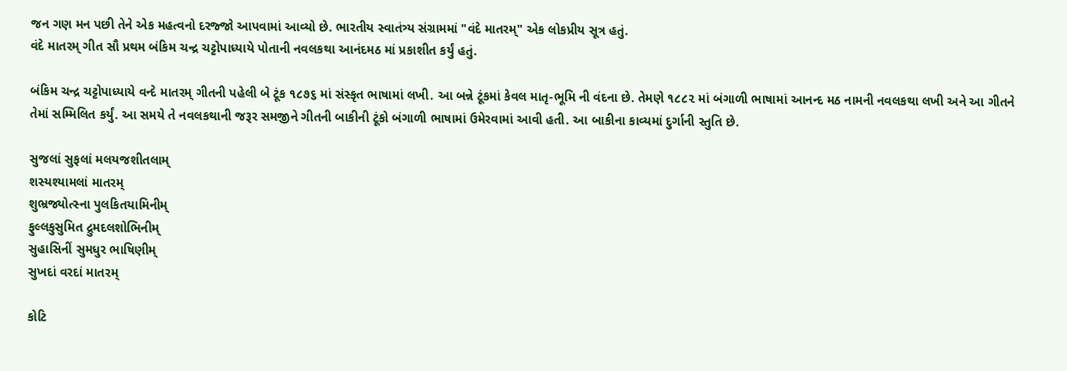જન ગણ મન પછી તેને એક મહત્વનો દરજ્જો આપવામાં આવ્યો છે. ભારતીય સ્વાતંત્ર્ય સંગ્રામમાં "વંદે માતરમ્" એક લોકપ્રીય સૂત્ર હતું.
વંદે માતરમ્ ગીત સૌ પ્રથમ બંકિમ ચન્દ્ર ચટ્ટોપાધ્યાયે પોતાની નવલકથા આનંદમઠ માં પ્રકાશીત કર્યું હતું.

બંકિમ ચન્દ્ર ચટ્ટોપાધ્યાયે વન્દે માતરમ્ ગીતની પહેલી બે ટૂંક ૧૮૭૬ માં સંસ્કૃત ભાષામાં લખી. આ બન્ને ટૂંકમાં કેવલ માતૃ-ભૂમિ ની વંદના છે. તેમણે ૧૮૮૨ માં બંગાળી ભાષામાં આનન્દ મઠ નામની નવલકથા લખી અને આ ગીતને તેમાં સમ્મિલિત કર્યું. આ સમયે તે નવલકથાની જરૂર સમજીને ગીતની બાકીની ટૂંકો બંગાળી ભાષામાં ઉમેરવામાં આવી હતી. આ બાકીના કાવ્યમાં દુર્ગાની સ્તુતિ છે.

સુજલાં સુફલાં મલયજશીતલામ્
શસ્યશ્યામલાં માતરમ્
શુભ્રજ્યોત્સ્ના પુલકિતયામિનીમ્
ફુલ્લકુસુમિત દ્રુમદલશોભિનીમ્
સુહાસિનીં સુમધુર ભાષિણીમ્
સુખદાં વરદાં માતરમ્

કોટિ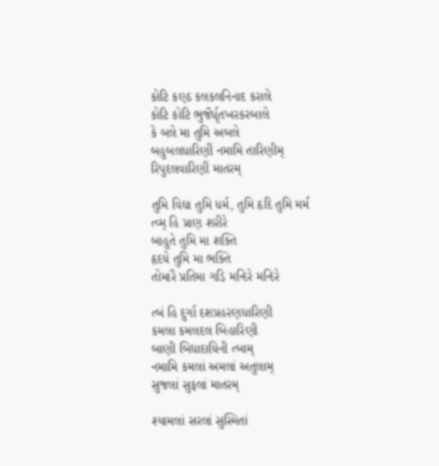કોટિ કણ્ઠ કલકલનિનાદ કરાલે
કોટિ કોટિ ભુજૈર્ધૃતખરકરબાલે
કે બલે મા તુમિ અબલે
બહુબલધારિણીં નમામિ તારિણીમ્
રિપુદલવારિણીં માતરમ્

તુમિ વિદ્યા તુમિ ધર્મ, તુમિ હૃદિ તુમિ મર્મ
ત્વ્મ્ હિ પ્રાણ શરીરે
બાહુતે તુમિ મા શક્તિ
હૃદય઼ે તુમિ મા ભક્તિ
તોમારૈ પ્રતિમા ગડ઼િ મન્દિરે મન્દિરે

ત્બં હિ દુર્ગા દશપ્રહરણધારિણી
કમલા કમલદલ બિહારિણી
બાણી બિદ્યાદાય઼િની ત્બામ્
નમામિ કમલાં અમલાં અતુલામ્
સુજલાં સુફલાં માતરમ્

શ્યામલાં સરલાં સુસ્મિતાં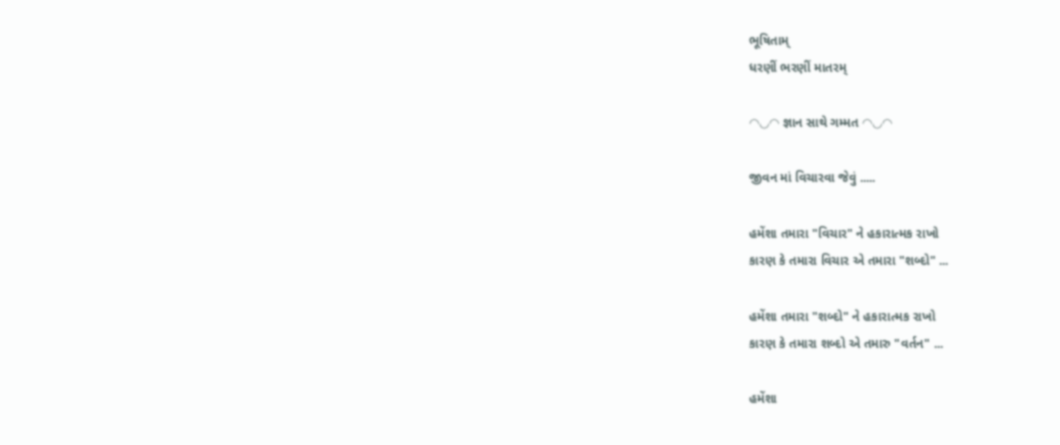ભૂષિતામ્
ધરણીં ભરણીં માતરમ્

◠◡◠ જ્ઞાન સાથે ગમ્મત ◠◡◠

જીવન માં વિચારવા જેવું .....

હમેંશા તમારા "વિચાર" ને હકારાત્મક રાખો
કારણ કે તમારા વિચાર એ તમારા "શબ્દો" ...

હમેંશા તમારા "શબ્દો" ને હકારાત્મક રાખો
કારણ કે તમારા શબ્દો એ તમારુ "વર્તન" ...

હમેંશા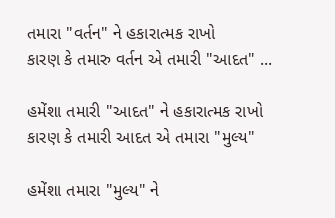તમારા "વર્તન" ને હકારાત્મક રાખો
કારણ કે તમારુ વર્તન એ તમારી "આદત" ...

હમેંશા તમારી "આદત" ને હકારાત્મક રાખો
કારણ કે તમારી આદત એ તમારા "મુલ્ય"

હમેંશા તમારા "મુલ્ય" ને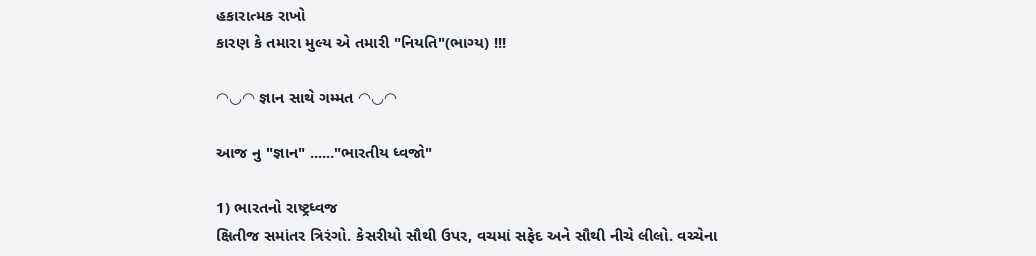હકારાત્મક રાખો
કારણ કે તમારા મુલ્ય એ તમારી "નિયતિ"(ભાગ્ય) !!!

◠◡◠ જ્ઞાન સાથે ગમ્મત ◠◡◠

આજ નુ "જ્ઞાન" ......"ભારતીય ધ્વજો"

1) ભારતનો રાષ્ટ્રધ્વજ
ક્ષિતીજ સમાંતર ત્રિરંગો. કેસરીયો સૌથી ઉપર, વચમાં સફેદ અને સૌથી નીચે લીલો. વચ્ચેના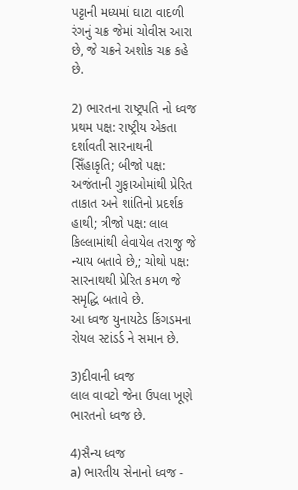પટ્ટાની મધ્યમાં ઘાટા વાદળી રંગનું ચક્ર જેમાં ચોવીસ આરા છે, જે ચક્રને અશોક ચક્ર કહે છે.

2) ભારતના રાષ્ટ્રપતિ નો ધ્વજ
પ્રથમ પક્ષ: રાષ્ટ્રીય એકતા દર્શાવતી સારનાથની સિઁહાકૃતિ; બીજો પક્ષ: અજંતાની ગુફાઓમાંથી પ્રેરિત તાકાત અને શાંતિનો પ્રદર્શક હાથી; ત્રીજો પક્ષ: લાલ કિલ્લામાંથી લેવાયેલ તરાજુ જે ન્યાય બતાવે છે,; ચોથો પક્ષ: સારનાથથી પ્રેરિત કમળ જે સમૃદ્ધિ બતાવે છે.
આ ધ્વજ યુનાયટેડ કિંગડમના રોયલ સ્ટાંડર્ડ ને સમાન છે.

3)દીવાની ધ્વજ
લાલ વાવટો જેના ઉપલા ખૂણે ભારતનો ધ્વજ છે.

4)સૈન્ય ધ્વજ
a) ભારતીય સેનાનો ધ્વજ -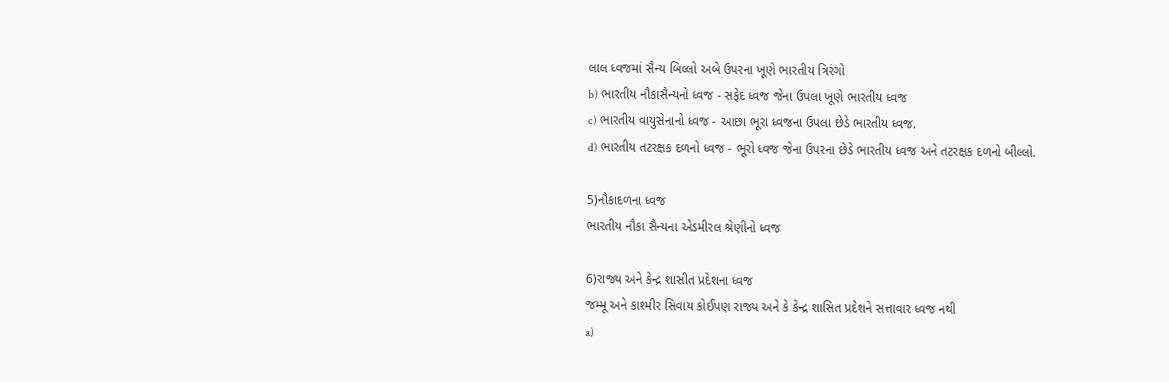લાલ ધ્વજમાં સૈન્ય બિલ્લો અબે ઉપરના ખૂણે ભારતીય ત્રિરંગો
b) ભારતીય નૌકાસૈન્યનો ધ્વજ - સફેદ ધ્વજ જેના ઉપલા ખૂણે ભારતીય ધ્વજ
c) ભારતીય વાયુસેનાનો ધ્વજ - આછા ભૂરા ધ્વજના ઉપલા છેડે ભારતીય ધ્વજ.
d) ભારતીય તટરક્ષક દળનો ધ્વજ - ભૂરો ધ્વજ જેના ઉપરના છેડે ભારતીય ધ્વજ અને તટરક્ષક દળનો બીલ્લો.

5)નૌકાદળના ધ્વજ
ભારતીય નૌકા સૈન્યના એડમીરલ શ્રેણીનો ધ્વજ

6)રાજ્ય અને કેન્દ્ર શાસીત પ્રદેશના ધ્વજ
જમ્મૂ અને કાશ્મીર સિવાય કોઈપણ રાજ્ય અને કે કેન્દ્ર શાસિત પ્રદેશને સત્તાવાર ધ્વજ નથી
a)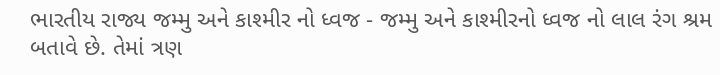ભારતીય રાજ્ય જમ્મુ અને કાશ્મીર નો ધ્વજ - જમ્મુ અને કાશ્મીરનો ધ્વજ નો લાલ રંગ શ્રમ બતાવે છે. તેમાં ત્રણ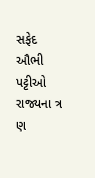સફેદ ઔભી પટ્ટીઓ રાજ્યના ત્ર ણ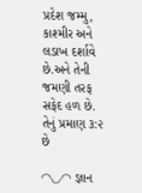પ્રદેશ જમ્મુ, કાશ્મીર અને લડાખ દર્શાવે છે.અને તેની જમણી તરફ સફેદ હળ છે. તેનું પ્રમાણ ૩:૨ છે

◠◡◠ જ્ઞાન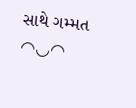સાથે ગમ્મત ◠◡◠